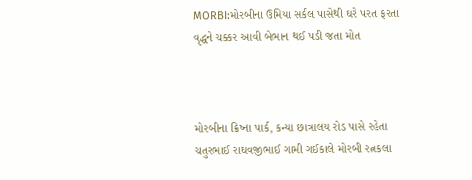MORBI:મોરબીના ઉમિયા સર્કલ પાસેથી ઘરે પરત ફરતા વૃદ્ધને ચક્કર આવી બેભાન થઈ પડી જતા મોત



મોરબીના ક્રિષ્ના પાર્ક, કન્યા છાત્રાલય રોડ પાસે રહેતા ચતુરભાઈ રાઘવજીભાઈ ગામી ગઈકાલે મોરબી રત્નકલા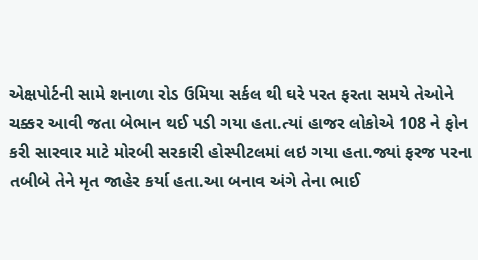એક્ષપોર્ટની સામે શનાળા રોડ ઉમિયા સર્કલ થી ઘરે પરત ફરતા સમયે તેઓને ચક્કર આવી જતા બેભાન થઈ પડી ગયા હતા.ત્યાં હાજર લોકોએ 108 ને ફોન કરી સારવાર માટે મોરબી સરકારી હોસ્પીટલમાં લઇ ગયા હતા.જ્યાં ફરજ પરના તબીબે તેને મૃત જાહેર કર્યા હતા.આ બનાવ અંગે તેના ભાઈ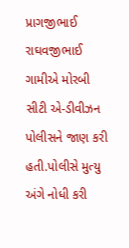પ્રાગજીભાઈ રાઘવજીભાઈ ગામીએ મોરબી સીટી એ-ડીવીઝન પોલીસને જાણ કરી હતી.પોલીસે મુત્યુ અંગે નોધી કરી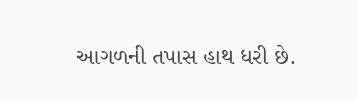આગળની તપાસ હાથ ધરી છે.